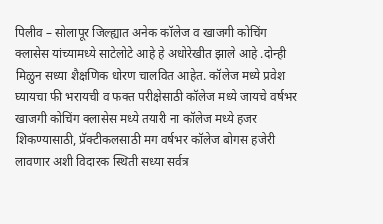पिलीव – सोलापूर जिल्ह्यात अनेक कॉलेज व खाजगी कोचिंग क्लासेस यांच्यामध्ये साटेलोटे आहे हे अधोरेखीत झाले आहे .दोन्ही मिळुन सध्या शैक्षणिक धोरण चालवित आहेत. कॉलेज मध्ये प्रवेश घ्यायचा फी भरायची व फक्त परीक्षेसाठी कॉलेज मध्ये जायचे वर्षभर खाजगी कोचिंग क्लासेस मध्ये तयारी ना कॉलेज मध्ये हजर शिकण्यासाठी, प्रॅक्टीकलसाठी मग वर्षभर कॉलेज बोगस हजेरी लावणार अशी विदारक स्थिती सध्या सर्वत्र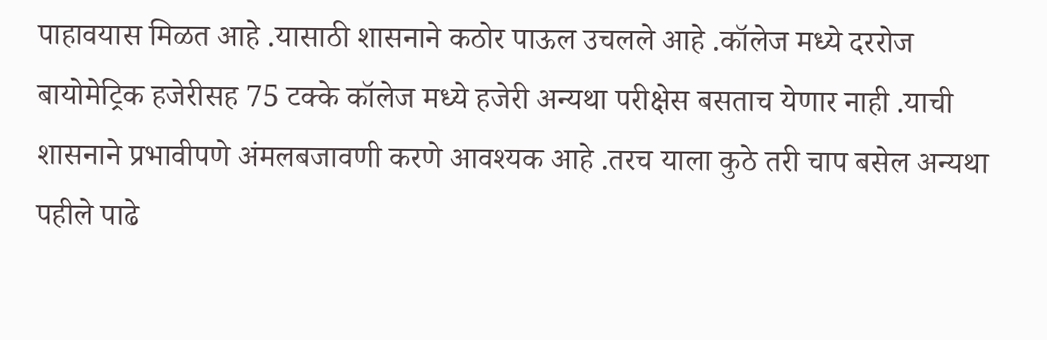पाहावयास मिळत आहे .यासाठी शासनाने कठोर पाऊल उचलले आहे .कॉलेज मध्ये दररोज बायोमेट्रिक हजेरीसह 75 टक्के कॉलेज मध्ये हजेरी अन्यथा परीक्षेस बसताच येणार नाही .याची शासनाने प्रभावीपणे अंमलबजावणी करणे आवश्यक आहे .तरच याला कुठे तरी चाप बसेल अन्यथा पहीले पाढे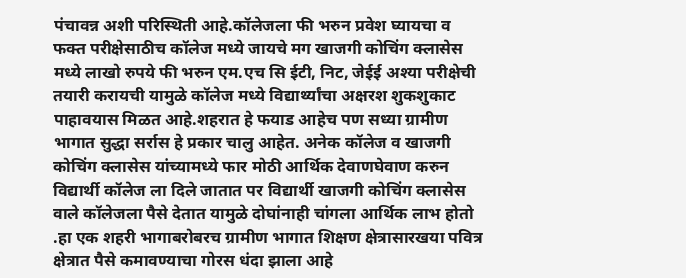पंचावन्न अशी परिस्थिती आहे.कॉलेजला फी भरुन प्रवेश घ्यायचा व फक्त परीक्षेसाठीच कॉलेज मध्ये जायचे मग खाजगी कोचिंग क्लासेस मध्ये लाखो रुपये फी भरुन एम.एच सि ईटी, निट, जेईई अश्या परीक्षेची तयारी करायची यामुळे कॉलेज मध्ये विद्यार्थ्यांचा अक्षरश शुकशुकाट पाहावयास मिळत आहे.शहरात हे फयाड आहेच पण सध्या ग्रामीण भागात सुद्धा सर्रास हे प्रकार चालु आहेत. अनेक कॉलेज व खाजगी कोचिंग क्लासेस यांच्यामध्ये फार मोठी आर्थिक देवाणघेवाण करुन विद्यार्थी कॉलेज ला दिले जातात पर विद्यार्थी खाजगी कोचिंग क्लासेस वाले कॉलेजला पैसे देतात यामुळे दोघांनाही चांगला आर्थिक लाभ होतो .हा एक शहरी भागाबरोबरच ग्रामीण भागात शिक्षण क्षेत्रासारखया पवित्र क्षेत्रात पैसे कमावण्याचा गोरस धंदा झाला आहे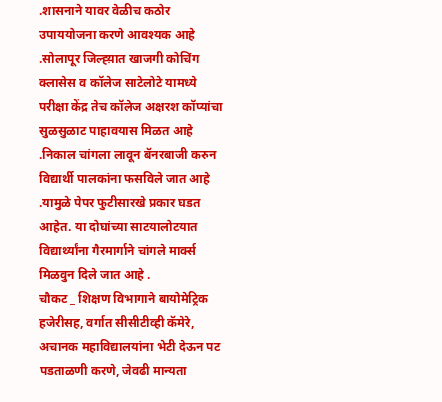.शासनाने यावर वेळीच कठोर उपाययोजना करणे आवश्यक आहे .सोलापूर जिल्ह्य़ात खाजगी कोचिंग क्लासेस व कॉलेज साटेलोटे यामध्ये परीक्षा केंद्र तेच कॉलेज अक्षरश कॉप्यांचा सुळसुळाट पाहावयास मिळत आहे .निकाल चांगला लावून बॅनरबाजी करुन विद्यार्थी पालकांना फसविले जात आहे .यामुळे पेपर फुटीसारखे प्रकार घडत आहेत. या दोघांच्या साटयालोटयात विद्यार्थ्यांना गैरमार्गाने चांगले मार्क्स मिळवुन दिले जात आहे .
चौकट _ शिक्षण विभागाने बायोमेट्रिक हजेरीसह, वर्गात सीसीटीव्ही कॅमेरे, अचानक महाविद्यालयांना भेटी देऊन पट पडताळणी करणे, जेवढी मान्यता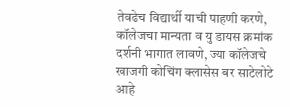तेवढेच विद्यार्थी याची पाहणी करणे,
कॉलेजचा मान्यता व यु डायस क्रमांक दर्शनी भागात लावणे, ज्या कॉलेजचे खाजगी कोचिंग क्लासेस बर साटेलोटे आहे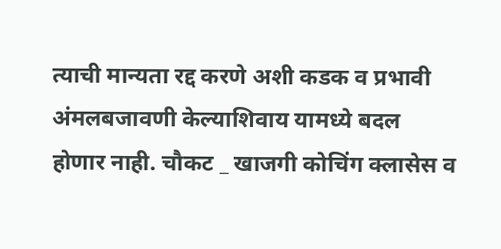त्याची मान्यता रद्द करणे अशी कडक व प्रभावी अंमलबजावणी केल्याशिवाय यामध्ये बदल होणार नाही. चौकट _ खाजगी कोचिंग क्लासेस व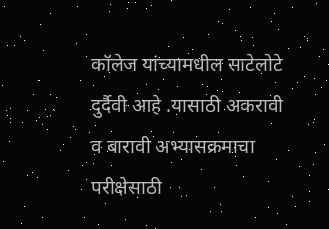कॉलेज यांच्यामधील साटेलोटे दुर्दैवी आहे .यासाठी अकरावी व बारावी अभ्यासक्रमाचा परीक्षेसाठी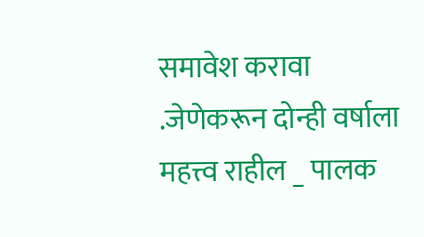समावेश करावा .जेणेकरून दोन्ही वर्षाला महत्त्व राहील _ पालक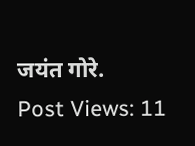जयंत गोरे.
Post Views: 11